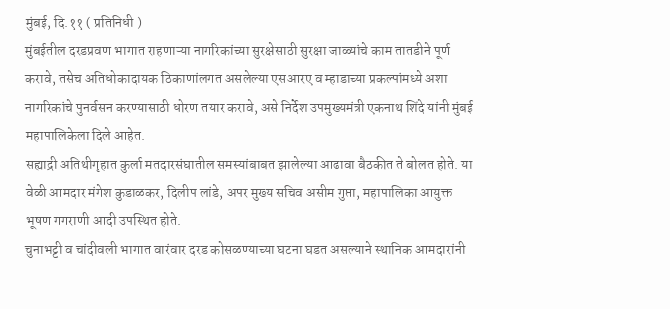मुंबई, दि.११ ( प्रतिनिधी )
मुंबईतील दरडप्रवण भागात राहणाऱ्या नागरिकांच्या सुरक्षेसाठी सुरक्षा जाळ्यांचे काम तातडीने पूर्ण करावे, तसेच अतिधोकादायक ठिकाणांलगत असलेल्या एसआरए व म्हाडाच्या प्रकल्पांमध्ये अशा नागरिकांचे पुनर्वसन करण्यासाठी धोरण तयार करावे, असे निर्देश उपमुख्यमंत्री एकनाथ शिंदे यांनी मुंबई महापालिकेला दिले आहेत.
सह्याद्री अतिथीगृहात कुर्ला मतदारसंघातील समस्यांबाबत झालेल्या आढावा बैठकीत ते बोलत होते. या वेळी आमदार मंगेश कुडाळकर, दिलीप लांडे, अपर मुख्य सचिव असीम गुप्ता, महापालिका आयुक्त भूषण गगराणी आदी उपस्थित होते.
चुनाभट्टी व चांदीवली भागात वारंवार दरड कोसळण्याच्या घटना घडत असल्याने स्थानिक आमदारांनी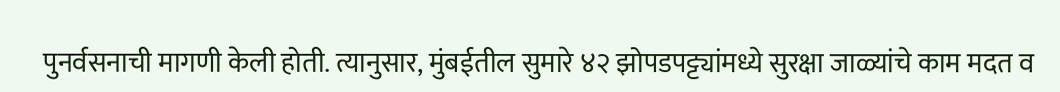पुनर्वसनाची मागणी केली होती. त्यानुसार, मुंबईतील सुमारे ४२ झोपडपट्ट्यांमध्ये सुरक्षा जाळ्यांचे काम मदत व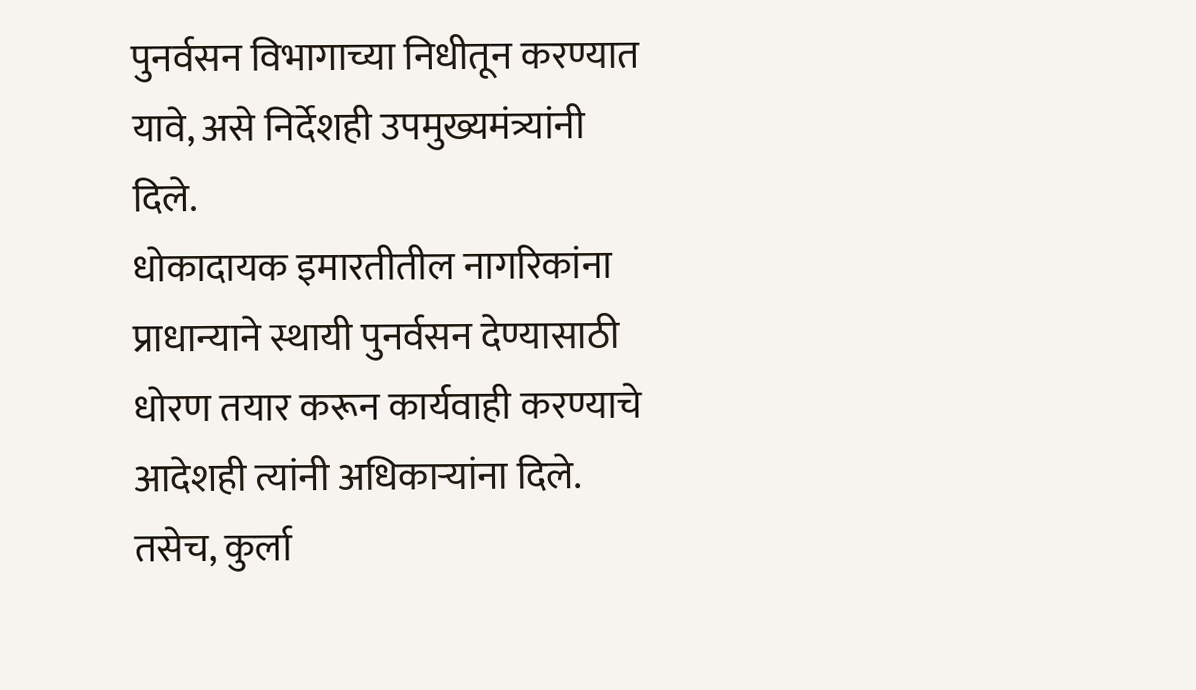पुनर्वसन विभागाच्या निधीतून करण्यात यावे, असे निर्देशही उपमुख्यमंत्र्यांनी दिले.
धोकादायक इमारतीतील नागरिकांना प्राधान्याने स्थायी पुनर्वसन देण्यासाठी धोरण तयार करून कार्यवाही करण्याचे आदेशही त्यांनी अधिकाऱ्यांना दिले. तसेच, कुर्ला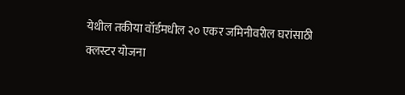येथील तकीया वॉर्डमधील २० एकर जमिनीवरील घरांसाठी क्लस्टर योजना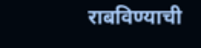राबविण्याची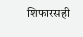शिफारसही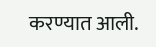करण्यात आली.